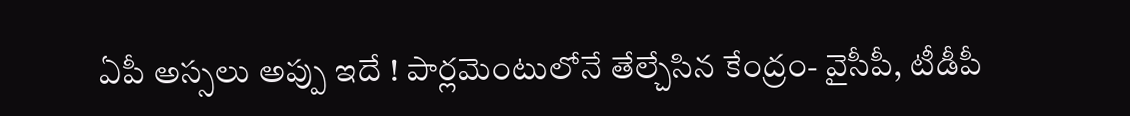ఏపీ అస్సలు అప్పు ఇదే ! పార్లమెంటులోనే తేల్చేసిన కేంద్రం- వైసీపీ, టీడీపీ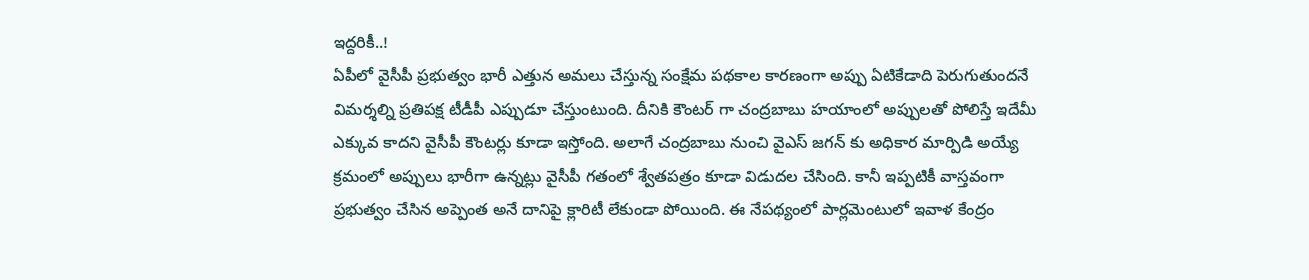ఇద్దరికీ..!
ఏపీలో వైసీపీ ప్రభుత్వం భారీ ఎత్తున అమలు చేస్తున్న సంక్షేమ పథకాల కారణంగా అప్పు ఏటికేడాది పెరుగుతుందనే విమర్శల్ని ప్రతిపక్ష టీడీపీ ఎప్పుడూ చేస్తుంటుంది. దీనికి కౌంటర్ గా చంద్రబాబు హయాంలో అప్పులతో పోలిస్తే ఇదేమీ ఎక్కువ కాదని వైసీపీ కౌంటర్లు కూడా ఇస్తోంది. అలాగే చంద్రబాబు నుంచి వైఎస్ జగన్ కు అధికార మార్పిడి అయ్యే క్రమంలో అప్పులు భారీగా ఉన్నట్లు వైసీపీ గతంలో శ్వేతపత్రం కూడా విడుదల చేసింది. కానీ ఇప్పటికీ వాస్తవంగా ప్రభుత్వం చేసిన అప్పెంత అనే దానిపై క్లారిటీ లేకుండా పోయింది. ఈ నేపథ్యంలో పార్లమెంటులో ఇవాళ కేంద్రం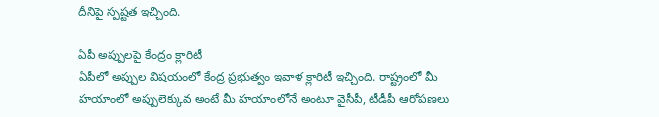దీనిపై స్పష్టత ఇచ్చింది.

ఏపీ అప్పులపై కేంద్రం క్లారిటీ
ఏపీలో అప్పుల విషయంలో కేంద్ర ప్రభుత్వం ఇవాళ క్లారిటీ ఇచ్చింది. రాష్ట్రంలో మీ హయాంలో అప్పులెక్కువ అంటే మీ హయాంలోనే అంటూ వైసీపీ, టీడీపీ ఆరోపణలు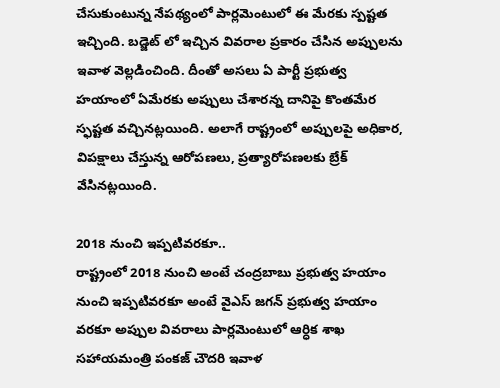చేసుకుంటున్న నేపథ్యంలో పార్లమెంటులో ఈ మేరకు స్పష్టత ఇచ్చింది. బడ్జెట్ లో ఇచ్చిన వివరాల ప్రకారం చేసిన అప్పులను ఇవాళ వెల్లడించింది. దీంతో అసలు ఏ పార్టీ ప్రభుత్వ హయాంలో ఏమేరకు అప్పులు చేశారన్న దానిపై కొంతమేర స్ఫష్టత వచ్చినట్లయింది. అలాగే రాష్ట్రంలో అప్పులపై అధికార, విపక్షాలు చేస్తున్న ఆరోపణలు, ప్రత్యారోపణలకు బ్రేక్ వేసినట్లయింది.

2018 నుంచి ఇప్పటివరకూ..
రాష్ట్రంలో 2018 నుంచి అంటే చంద్రబాబు ప్రభుత్వ హయాం నుంచి ఇప్పటివరకూ అంటే వైఎస్ జగన్ ప్రభుత్వ హయాం వరకూ అప్పుల వివరాలు పార్లమెంటులో ఆర్ధిక శాఖ సహాయమంత్రి పంకజ్ చౌదరి ఇవాళ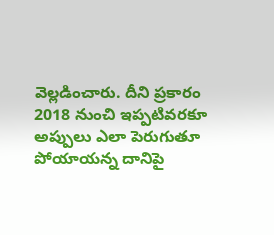వెల్లడించారు. దీని ప్రకారం 2018 నుంచి ఇప్పటివరకూ అప్పులు ఎలా పెరుగుతూ పోయాయన్న దానిపై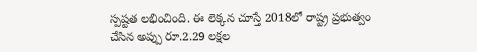స్పష్టత లభించింది. ఈ లెక్కన చూస్తే 2018లో రాష్ట్ర ప్రభుత్వం చేసిన అప్పు రూ.2.29 లక్షల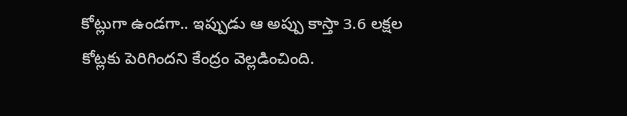కోట్లుగా ఉండగా.. ఇప్పుడు ఆ అప్పు కాస్తా 3.6 లక్షల కోట్లకు పెరిగిందని కేంద్రం వెల్లడించింది.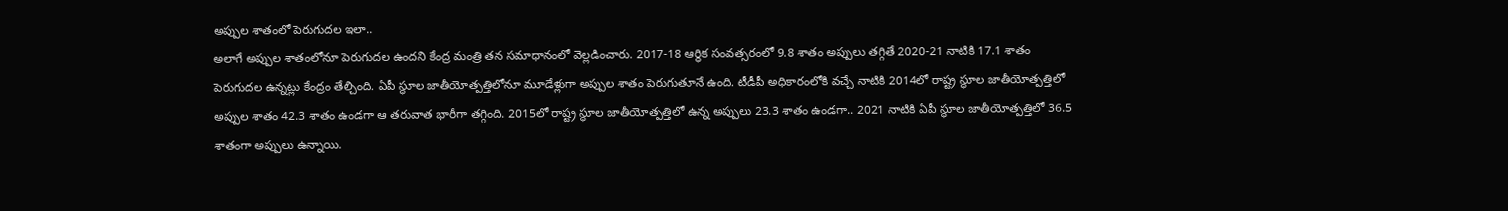అప్పుల శాతంలో పెరుగుదల ఇలా..
అలాగే అప్పుల శాతంలోనూ పెరుగుదల ఉందని కేంద్ర మంత్రి తన సమాధానంలో వెల్లడించారు. 2017-18 ఆర్ధిక సంవత్సరంలో 9.8 శాతం అప్పులు తగ్గితే 2020-21 నాటికి 17.1 శాతం పెరుగుదల ఉన్నట్లు కేంద్రం తేల్చింది. ఏపీ స్థూల జాతీయోత్పత్తిలోనూ మూడేళ్లుగా అప్పుల శాతం పెరుగుతూనే ఉంది. టీడీపీ అధికారంలోకి వచ్చే నాటికి 2014లో రాష్ట్ర స్థూల జాతీయోత్పత్తిలో అప్పుల శాతం 42.3 శాతం ఉండగా ఆ తరువాత భారీగా తగ్గింది. 2015లో రాష్ట్ర స్థూల జాతీయోత్పత్తిలో ఉన్న అప్పులు 23.3 శాతం ఉండగా.. 2021 నాటికి ఏపీ స్థూల జాతీయోత్పత్తిలో 36.5 శాతంగా అప్పులు ఉన్నాయి.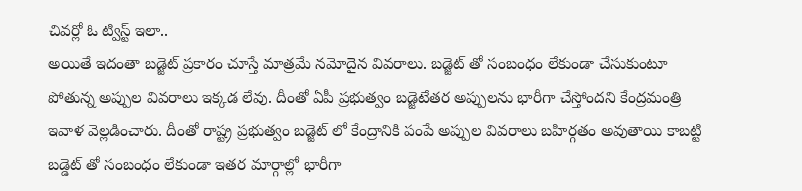చివర్లో ఓ ట్విస్ట్ ఇలా..
అయితే ఇదంతా బడ్జెట్ ప్రకారం చూస్తే మాత్రమే నమోదైన వివరాలు. బడ్జెట్ తో సంబంధం లేకుండా చేసుకుంటూ పోతున్న అప్పుల వివరాలు ఇక్కడ లేవు. దీంతో ఏపీ ప్రభుత్వం బడ్జెటేతర అప్పులను భారీగా చేస్తోందని కేంద్రమంత్రి ఇవాళ వెల్లడించారు. దీంతో రాష్ట్ర ప్రభుత్వం బడ్జెట్ లో కేంద్రానికి పంపే అప్పుల వివరాలు బహిర్గతం అవుతాయి కాబట్టి బడ్డెట్ తో సంబంధం లేకుండా ఇతర మార్గాల్లో భారీగా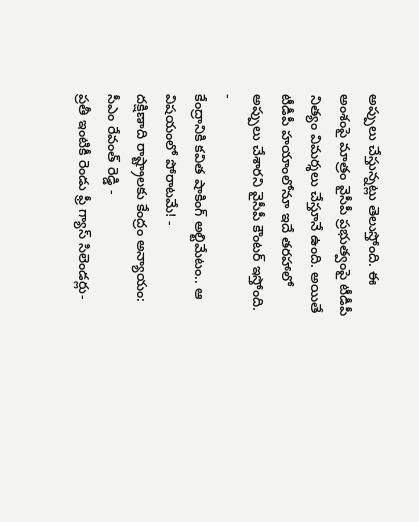అప్పులు చేస్తున్నట్లు తెలుస్తోంది. ఈ అంశంపై మాత్రం వైసీపీ ప్రభుత్వంపై టీడీపీ నిత్యం విమర్శలు చేస్తూనే ఉంది. అయితే టీడీపీ హయాంలోనూ ఇదే తరహాలో అప్పులు చేశారని వైసీపీ కౌంటర్ ఇస్తోంది.
-
కేంద్రానికి కవిత షాకింగ్ అల్టిమేటం.. ఆ విషయంలో పోరాటమే! -
దక్షిణాది రాష్ట్రాలకు కేంద్రం అన్యాయం: సీఎం రేవంత్ రెడ్డి -
ప్రతీ ఇంటికీ రెండు ఫ్రీ గ్యాస్ సిలెండర్లు-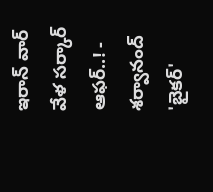ఇరాన్ వార్ వేళ సర్కార్ ఆఫర్..! -
శర్వానంద్ 'బైకర్'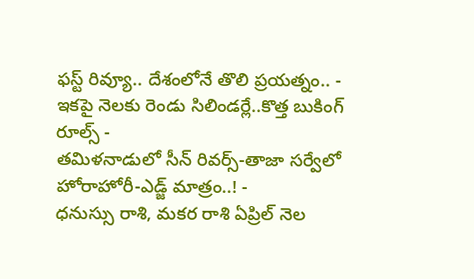ఫస్ట్ రివ్యూ.. దేశంలోనే తొలి ప్రయత్నం.. -
ఇకపై నెలకు రెండు సిలిండర్లే..కొత్త బుకింగ్ రూల్స్ -
తమిళనాడులో సీన్ రివర్స్-తాజా సర్వేలో హోరాహోరీ-ఎడ్జ్ మాత్రం..! -
ధనుస్సు రాశి, మకర రాశి ఏప్రిల్ నెల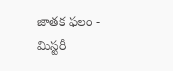జాతక ఫలం -
మిస్టరీ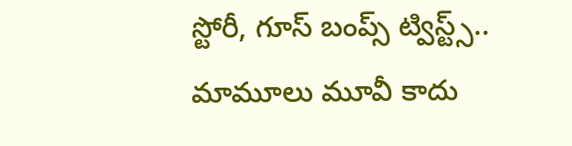స్టోరీ, గూస్ బంప్స్ ట్విస్ట్స్.. మామూలు మూవీ కాదు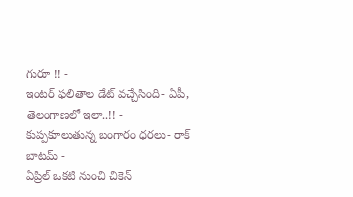గురూ !! -
ఇంటర్ ఫలితాల డేట్ వచ్చేసింది- ఏపీ, తెలంగాణలో ఇలా..!! -
కుప్పకూలుతున్న బంగారం ధరలు- రాక్ బాటమ్ -
ఏప్రిల్ ఒకటి నుంచి చికెన్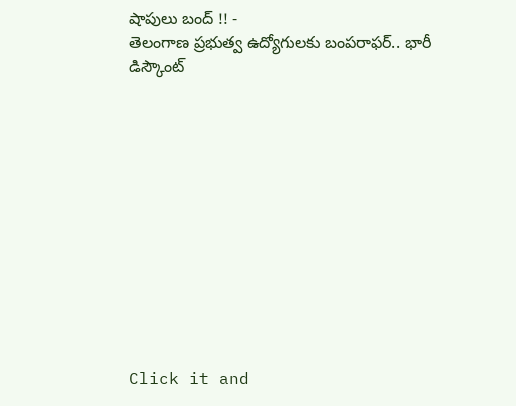షాపులు బంద్ !! -
తెలంగాణ ప్రభుత్వ ఉద్యోగులకు బంపరాఫర్.. భారీ డిస్కౌంట్












Click it and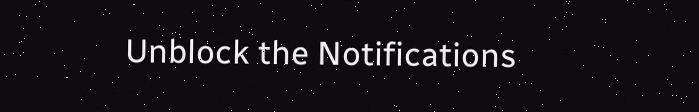Unblock the Notifications